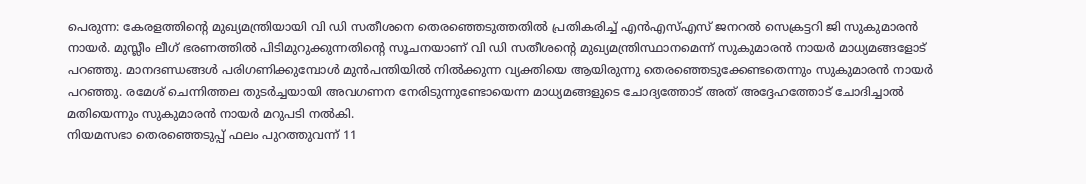പെരുന്ന: കേരളത്തിൻ്റെ മുഖ്യമന്ത്രിയായി വി ഡി സതീശനെ തെരഞ്ഞെടുത്തതിൽ പ്രതികരിച്ച് എൻഎസ്എസ് ജനറൽ സെക്രട്ടറി ജി സുകുമാരൻ നായർ. മുസ്ലീം ലീഗ് ഭരണത്തിൽ പിടിമുറുക്കുന്നതിന്റെ സൂചനയാണ് വി ഡി സതീശന്റെ മുഖ്യമന്ത്രിസ്ഥാനമെന്ന് സുകുമാരൻ നായർ മാധ്യമങ്ങളോട് പറഞ്ഞു. മാനദണ്ഡങ്ങൾ പരിഗണിക്കുമ്പോൾ മുൻപന്തിയിൽ നിൽക്കുന്ന വ്യക്തിയെ ആയിരുന്നു തെരഞ്ഞെടുക്കേണ്ടതെന്നും സുകുമാരൻ നായർ പറഞ്ഞു. രമേശ് ചെന്നിത്തല തുടർച്ചയായി അവഗണന നേരിടുന്നുണ്ടോയെന്ന മാധ്യമങ്ങളുടെ ചോദ്യത്തോട് അത് അദ്ദേഹത്തോട് ചോദിച്ചാൽ മതിയെന്നും സുകുമാരൻ നായർ മറുപടി നൽകി.
നിയമസഭാ തെരഞ്ഞെടുപ്പ് ഫലം പുറത്തുവന്ന് 11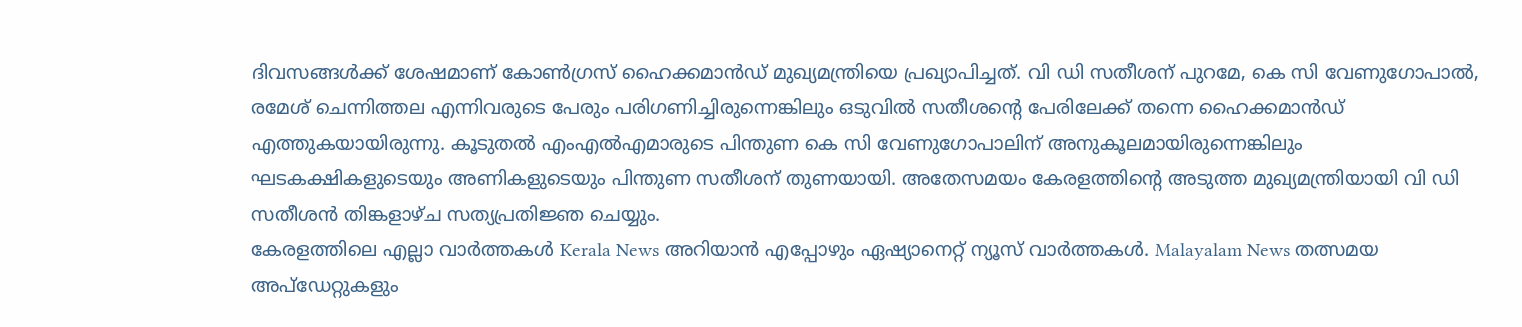ദിവസങ്ങൾക്ക് ശേഷമാണ് കോൺഗ്രസ് ഹൈക്കമാൻഡ് മുഖ്യമന്ത്രിയെ പ്രഖ്യാപിച്ചത്. വി ഡി സതീശന് പുറമേ, കെ സി വേണുഗോപാൽ, രമേശ് ചെന്നിത്തല എന്നിവരുടെ പേരും പരിഗണിച്ചിരുന്നെങ്കിലും ഒടുവിൽ സതീശന്റെ പേരിലേക്ക് തന്നെ ഹൈക്കമാൻഡ് എത്തുകയായിരുന്നു. കൂടുതൽ എംഎൽഎമാരുടെ പിന്തുണ കെ സി വേണുഗോപാലിന് അനുകൂലമായിരുന്നെങ്കിലും ഘടകക്ഷികളുടെയും അണികളുടെയും പിന്തുണ സതീശന് തുണയായി. അതേസമയം കേരളത്തിൻ്റെ അടുത്ത മുഖ്യമന്ത്രിയായി വി ഡി സതീശൻ തിങ്കളാഴ്ച സത്യപ്രതിജ്ഞ ചെയ്യും.
കേരളത്തിലെ എല്ലാ വാർത്തകൾ Kerala News അറിയാൻ എപ്പോഴും ഏഷ്യാനെറ്റ് ന്യൂസ് വാർത്തകൾ. Malayalam News തത്സമയ അപ്ഡേറ്റുകളും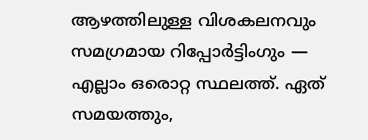ആഴത്തിലുള്ള വിശകലനവും സമഗ്രമായ റിപ്പോർട്ടിംഗും — എല്ലാം ഒരൊറ്റ സ്ഥലത്ത്. ഏത് സമയത്തും,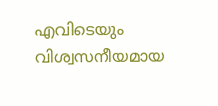എവിടെയും വിശ്വസനീയമായ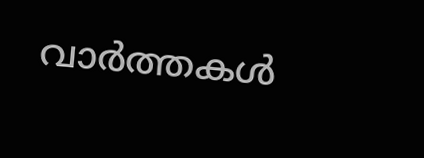വാർത്തകൾ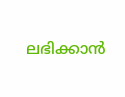ലഭിക്കാൻ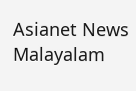Asianet News Malayalam